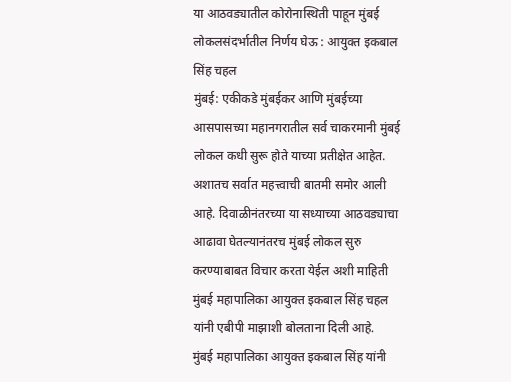या आठवड्यातील कोरोनास्थिती पाहून मुंबई लोकलसंदर्भातील निर्णय घेऊ : आयुक्त इकबाल सिंह चहल
मुंबई: एकीकडे मुंबईकर आणि मुंबईच्या आसपासच्या महानगरातील सर्व चाकरमानी मुंबई लोकल कधी सुरू होते याच्या प्रतीक्षेत आहेत. अशातच सर्वात महत्त्वाची बातमी समोर आली आहे. दिवाळीनंतरच्या या सध्याच्या आठवड्याचा आढावा घेतल्यानंतरच मुंबई लोकल सुरु करण्याबाबत विचार करता येईल अशी माहिती मुंबई महापालिका आयुक्त इकबाल सिंह चहल यांनी एबीपी माझाशी बोलताना दिली आहे.
मुंबई महापालिका आयुक्त इकबाल सिंह यांनी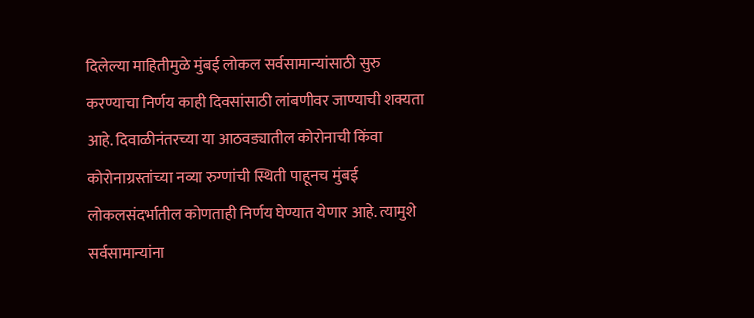दिलेल्या माहितीमुळे मुंबई लोकल सर्वसामान्यांसाठी सुरु करण्याचा निर्णय काही दिवसांसाठी लांबणीवर जाण्याची शक्यता आहे. दिवाळीनंतरच्या या आठवड्यातील कोरोनाची किंवा कोरोनाग्रस्तांच्या नव्या रुग्णांची स्थिती पाहूनच मुंबई लोकलसंदर्भातील कोणताही निर्णय घेण्यात येणार आहे. त्यामुशे सर्वसामान्यांना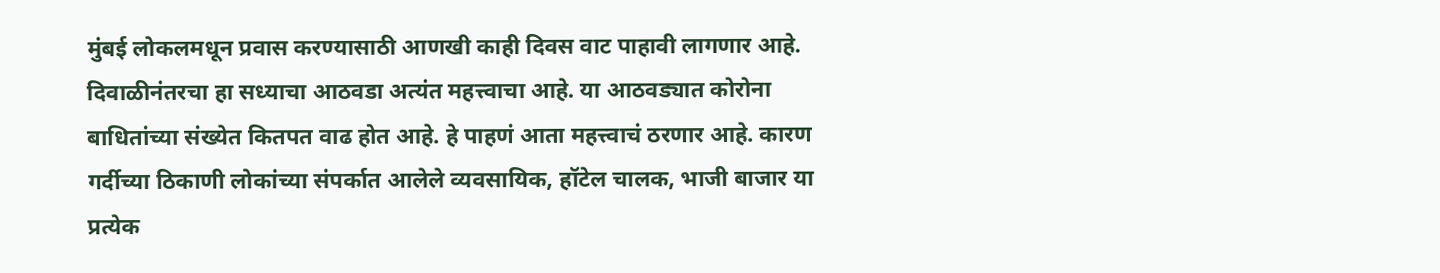मुंबई लोकलमधून प्रवास करण्यासाठी आणखी काही दिवस वाट पाहावी लागणार आहे.
दिवाळीनंतरचा हा सध्याचा आठवडा अत्यंत महत्त्वाचा आहे. या आठवड्यात कोरोना बाधितांच्या संख्येत कितपत वाढ होत आहे. हे पाहणं आता महत्त्वाचं ठरणार आहे. कारण गर्दीच्या ठिकाणी लोकांच्या संपर्कात आलेले व्यवसायिक, हॉटेल चालक, भाजी बाजार या प्रत्येक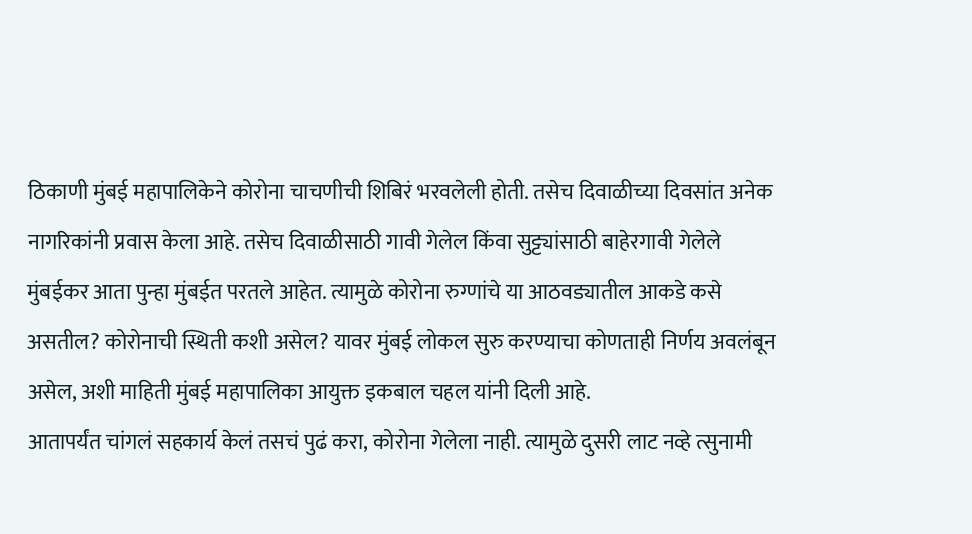ठिकाणी मुंबई महापालिकेने कोरोना चाचणीची शिबिरं भरवलेली होती. तसेच दिवाळीच्या दिवसांत अनेक नागरिकांनी प्रवास केला आहे. तसेच दिवाळीसाठी गावी गेलेल किंवा सुट्ट्यांसाठी बाहेरगावी गेलेले मुंबईकर आता पुन्हा मुंबईत परतले आहेत. त्यामुळे कोरोना रुग्णांचे या आठवड्यातील आकडे कसे असतील? कोरोनाची स्थिती कशी असेल? यावर मुंबई लोकल सुरु करण्याचा कोणताही निर्णय अवलंबून असेल, अशी माहिती मुंबई महापालिका आयुक्त इकबाल चहल यांनी दिली आहे.
आतापर्यंत चांगलं सहकार्य केलं तसचं पुढं करा, कोरोना गेलेला नाही. त्यामुळे दुसरी लाट नव्हे त्सुनामी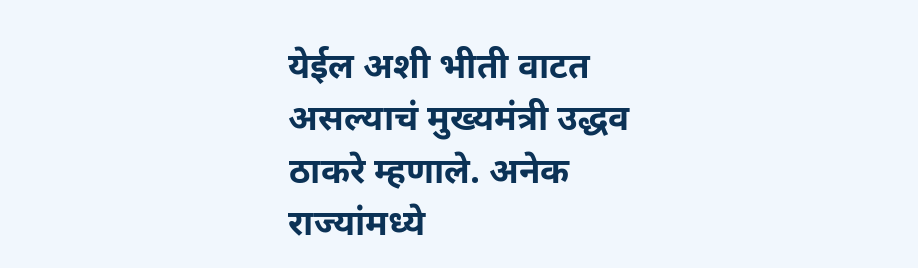येईल अशी भीती वाटत असल्याचं मुख्यमंत्री उद्धव ठाकरे म्हणाले. अनेक राज्यांमध्ये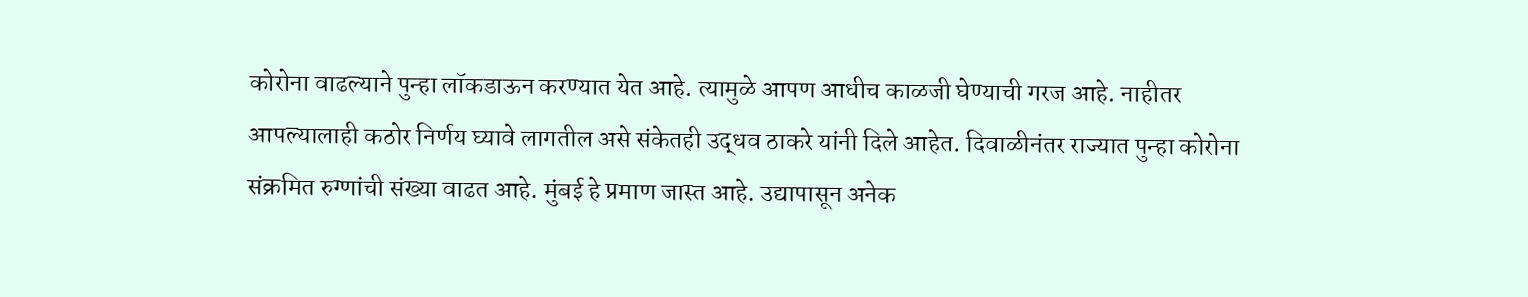कोरोना वाढल्याने पुन्हा लॉकडाऊन करण्यात येत आहे. त्यामुळे आपण आधीच काळजी घेण्याची गरज आहे. नाहीतर आपल्यालाही कठोर निर्णय घ्यावे लागतील असे संकेतही उद्धव ठाकरे यांनी दिले आहेत. दिवाळीनंतर राज्यात पुन्हा कोरोना संक्रमित रुग्णांची संख्या वाढत आहे. मुंबई हे प्रमाण जास्त आहे. उद्यापासून अनेक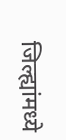जिल्ह्यांमध्ये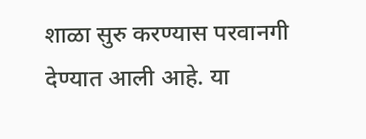शाळा सुरु करण्यास परवानगी देण्यात आली आहे. या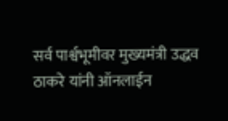सर्व पार्श्वभूमीवर मुख्यमंत्री उद्धव ठाकरे यांनी ऑनलाईन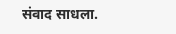संवाद साधला.